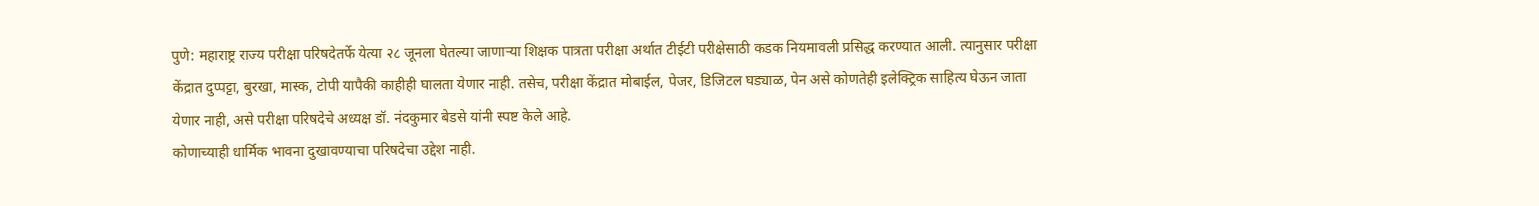पुणे: महाराष्ट्र राज्य परीक्षा परिषदेतर्फे येत्या २८ जूनला घेतल्या जाणाऱ्या शिक्षक पात्रता परीक्षा अर्थात टीईटी परीक्षेसाठी कडक नियमावली प्रसिद्ध करण्यात आली. त्यानुसार परीक्षा केंद्रात दुप्पट्टा, बुरखा, मास्क, टोपी यापैकी काहीही घालता येणार नाही. तसेच, परीक्षा केंद्रात मोबाईल, पेजर, डिजिटल घड्याळ, पेन असे कोणतेही इलेक्ट्रिक साहित्य घेऊन जाता येणार नाही, असे परीक्षा परिषदेचे अध्यक्ष डॉ. नंदकुमार बेडसे यांनी स्पष्ट केले आहे.
कोणाच्याही धार्मिक भावना दुखावण्याचा परिषदेचा उद्देश नाही.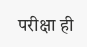परीक्षा ही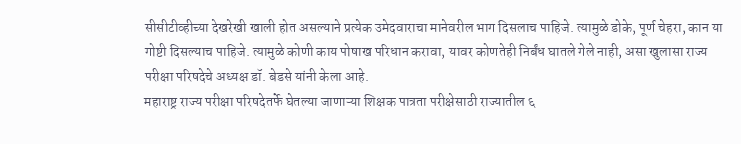सीसीटीव्हीच्या देखरेखी खाली होत असल्याने प्रत्येक उमेदवाराचा मानेवरील भाग दिसलाच पाहिजे. त्यामुळे डोके, पूर्ण चेहरा, कान या गोष्टी दिसल्याच पाहिजे. त्यामुळे कोणी काय पोषाख परिधान करावा, यावर कोणतेही निर्बंध घातले गेले नाही, असा खुलासा राज्य परीक्षा परिषदेचे अध्यक्ष डॉ. बेडसे यांनी केला आहे.
महाराष्ट्र राज्य परीक्षा परिषदेतर्फे घेतल्या जाणाऱ्या शिक्षक पात्रता परीक्षेसाठी राज्यातील ६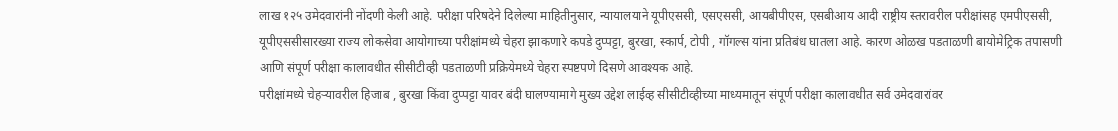लाख १२५ उमेदवारांनी नोंदणी केली आहे. परीक्षा परिषदेने दिलेल्या माहितीनुसार, न्यायालयाने यूपीएससी, एसएससी, आयबीपीएस, एसबीआय आदी राष्ट्रीय स्तरावरील परीक्षांसह एमपीएससी, यूपीएससीसारख्या राज्य लोकसेवा आयोगाच्या परीक्षांमध्ये चेहरा झाकणारे कपडे दुप्पट्टा, बुरखा, स्कार्प, टोपी , गॉगल्स यांना प्रतिबंध घातला आहे. कारण ओळख पडताळणी बायोमेट्रिक तपासणी आणि संपूर्ण परीक्षा कालावधीत सीसीटीव्ही पडताळणी प्रक्रियेमध्ये चेहरा स्पष्टपणे दिसणे आवश्यक आहे.
परीक्षांमध्ये चेहऱ्यावरील हिजाब , बुरखा किंवा दुप्पट्टा यावर बंदी घालण्यामागे मुख्य उद्देश लाईव्ह सीसीटीव्हीच्या माध्यमातून संपूर्ण परीक्षा कालावधीत सर्व उमेदवारांवर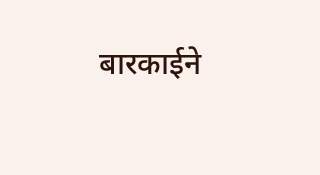बारकाईने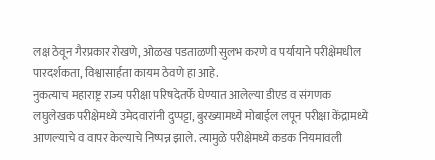लक्ष ठेवून गैरप्रकार रोखणे, ओळख पडताळणी सुलभ करणे व पर्यायाने परीक्षेमधील पारदर्शकता, विश्वासार्हता कायम ठेवणे हा आहे.
नुकत्याच महाराष्ट्र राज्य परीक्षा परिषदेतर्फे घेण्यात आलेल्या डीएड व संगणक लघुलेखक परीक्षेमध्ये उमेदवारांनी दुप्पट्टा, बुरख्यामध्ये मोबाईल लपून परीक्षा केंद्रामध्ये आणल्याचे व वापर केल्याचे निष्पन्न झाले. त्यामुळे परीक्षेमध्ये कडक नियमावली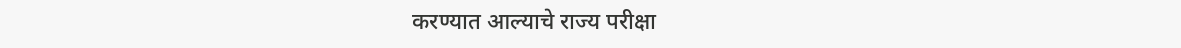करण्यात आल्याचे राज्य परीक्षा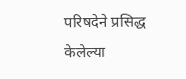परिषदेने प्रसिद्ध केलेल्या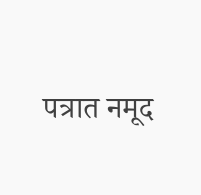पत्रात नमूद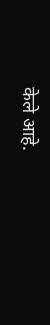केले आहे.